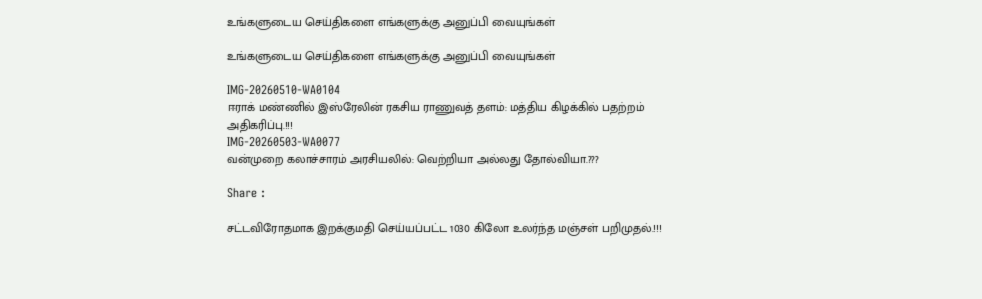உங்களுடைய செய்திகளை எங்களுக்கு அனுப்பி வையுங்கள்

உங்களுடைய செய்திகளை எங்களுக்கு அனுப்பி வையுங்கள்

IMG-20260510-WA0104
ஈராக் மண்ணில் இஸ்ரேலின் ரகசிய ராணுவத் தளம்: மத்திய கிழக்கில் பதற்றம் அதிகரிப்பு.!!!
IMG-20260503-WA0077
வன்முறை கலாச்சாரம் அரசியலில்: வெற்றியா அல்லது தோல்வியா.???

Share :

சட்டவிரோதமாக இறக்குமதி செய்யப்பட்ட 1030 கிலோ உலர்ந்த மஞ்சள் பறிமுதல்.!!!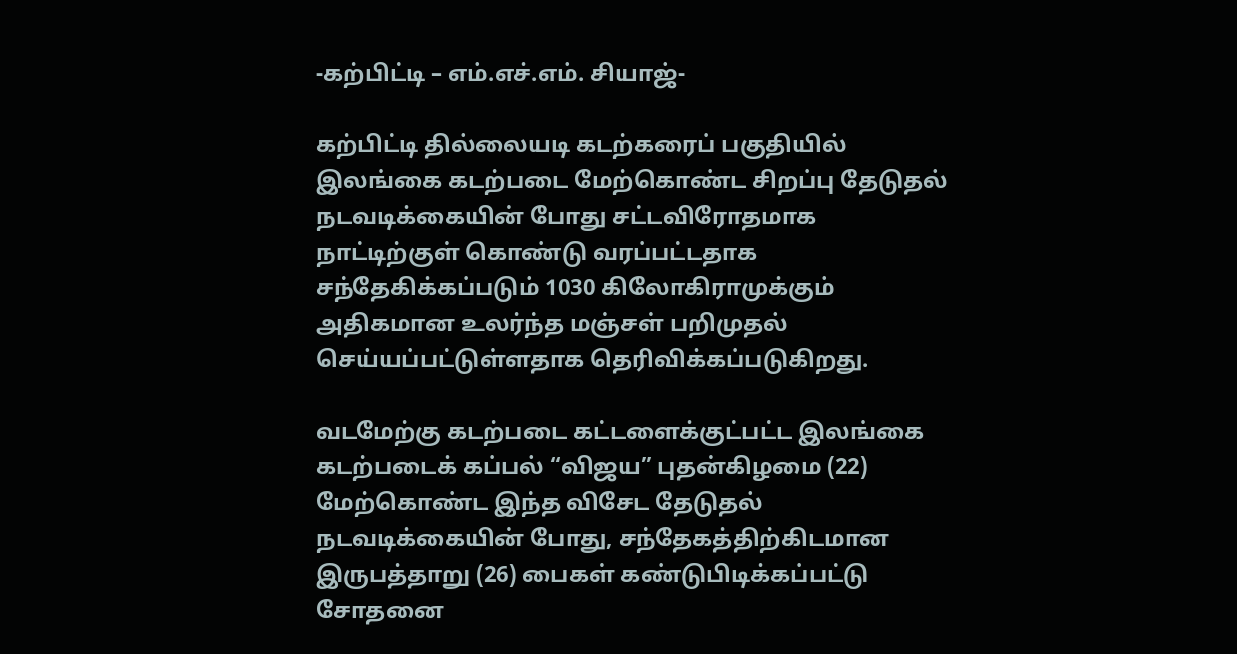-கற்பிட்டி – எம்.எச்.எம். சியாஜ்-

கற்பிட்டி தில்லையடி கடற்கரைப் பகுதியில் இலங்கை கடற்படை மேற்கொண்ட சிறப்பு தேடுதல் நடவடிக்கையின் போது சட்டவிரோதமாக நாட்டிற்குள் கொண்டு வரப்பட்டதாக சந்தேகிக்கப்படும் 1030 கிலோகிராமுக்கும் அதிகமான உலர்ந்த மஞ்சள் பறிமுதல் செய்யப்பட்டுள்ளதாக தெரிவிக்கப்படுகிறது.

வடமேற்கு கடற்படை கட்டளைக்குட்பட்ட இலங்கை கடற்படைக் கப்பல் “விஜய” புதன்கிழமை (22) மேற்கொண்ட இந்த விசேட தேடுதல் நடவடிக்கையின் போது, சந்தேகத்திற்கிடமான இருபத்தாறு (26) பைகள் கண்டுபிடிக்கப்பட்டு சோதனை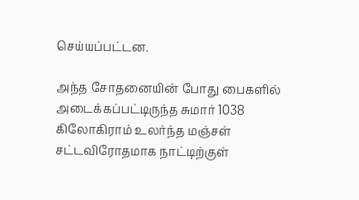செய்யப்பட்டன.

அந்த சோதனையின் போது பைகளில் அடைக்கப்பட்டிருந்த சுமார் 1038 கிலோகிராம் உலர்ந்த மஞ்சள் சட்டவிரோதமாக நாட்டிற்குள்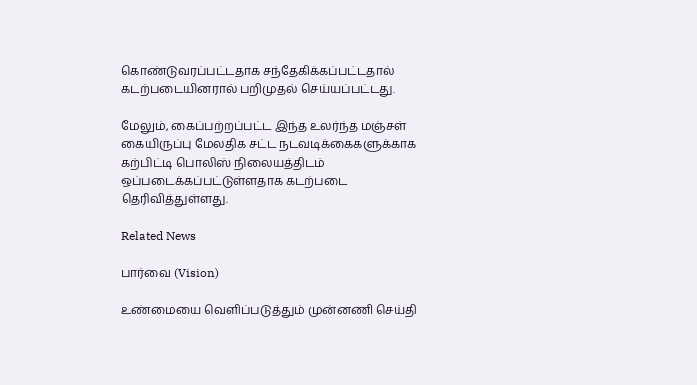கொண்டுவரப்பட்டதாக சந்தேகிக்கப்பட்டதால் கடற்படையினரால் பறிமுதல் செய்யப்பட்டது.

மேலும், கைப்பற்றப்பட்ட இந்த உலர்ந்த மஞ்சள் கையிருப்பு மேலதிக சட்ட நடவடிக்கைகளுக்காக கற்பிட்டி பொலிஸ் நிலையத்திடம் ஒப்படைக்கப்பட்டுள்ளதாக கடற்படை தெரிவித்துள்ளது.

Related News

பார்வை (Vision)

உண்மையை வெளிப்படுத்தும் முன்னணி செய்தி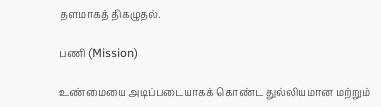தளமாகத் திகழுதல்.

பணி (Mission)

உண்மையை அடிப்படையாகக் கொண்ட துல்லியமான மற்றும்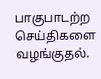பாகுபாடற்ற செய்திகளை வழங்குதல்.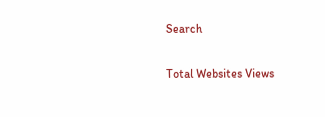Search

Total Websites Views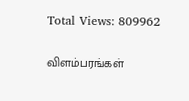Total Views: 809962

விளம்பரங்கள்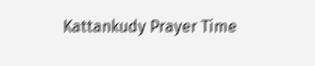Kattankudy Prayer Time